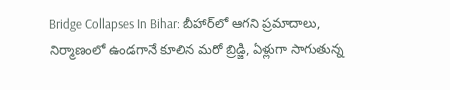Bridge Collapses In Bihar: బీహార్‌లో ఆగని ప్రమాదాలు, నిర్మాణంలో ఉండగానే కూలిన మరో బ్రిడ్జి, ఏళ్లుగా సాగుతున్న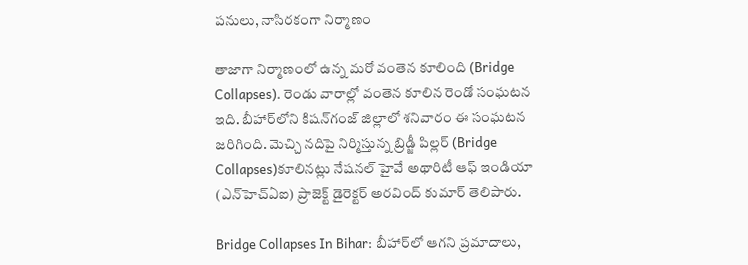పనులు, నాసిరకంగా నిర్మాణం

తాజాగా నిర్మాణంలో ఉన్న మరో వంతెన కూలింది (Bridge Collapses). రెండు వారాల్లో వంతెన కూలిన రెండో సంఘటన ఇది. బీహార్‌లోని కిషన్‌గంజ్ జిల్లాలో శనివారం ఈ సంఘటన జరిగింది. మెచ్చి నదిపై నిర్మిస్తున్న బ్రిడ్జీ పిల్లర్‌ (Bridge Collapses)కూలినట్లు నేషనల్ హైవే అథారిటీ ఆఫ్ ఇండియా (ఎన్‌హెచ్‌ఏఐ) ప్రాజెక్ట్ డైరెక్టర్ అరవింద్ కుమార్ తెలిపారు.

Bridge Collapses In Bihar: బీహార్‌లో ఆగని ప్రమాదాలు,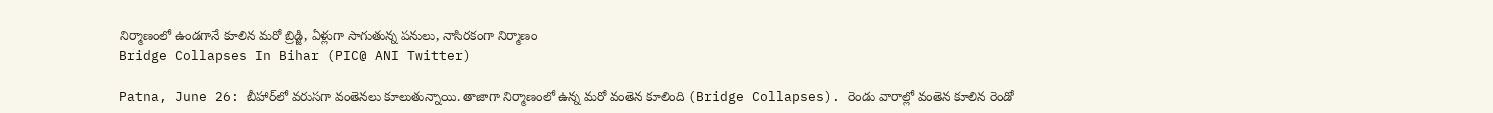నిర్మాణంలో ఉండగానే కూలిన మరో బ్రిడ్జి, ఏళ్లుగా సాగుతున్న పనులు, నాసిరకంగా నిర్మాణం
Bridge Collapses In Bihar (PIC@ ANI Twitter)

Patna, June 26: బీహార్‌లో వరుసగా వంతెనలు కూలుతున్నాయి. తాజాగా నిర్మాణంలో ఉన్న మరో వంతెన కూలింది (Bridge Collapses). రెండు వారాల్లో వంతెన కూలిన రెండో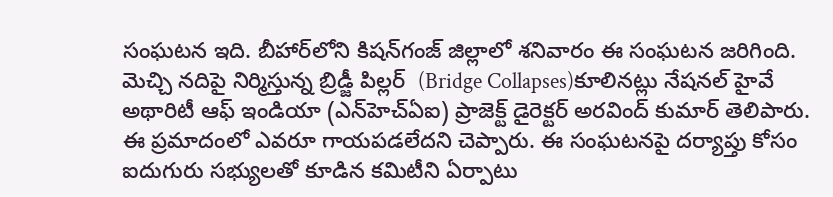సంఘటన ఇది. బీహార్‌లోని కిషన్‌గంజ్ జిల్లాలో శనివారం ఈ సంఘటన జరిగింది. మెచ్చి నదిపై నిర్మిస్తున్న బ్రిడ్జీ పిల్లర్‌  (Bridge Collapses)కూలినట్లు నేషనల్ హైవే అథారిటీ ఆఫ్ ఇండియా (ఎన్‌హెచ్‌ఏఐ) ప్రాజెక్ట్ డైరెక్టర్ అరవింద్ కుమార్ తెలిపారు. ఈ ప్రమాదంలో ఎవరూ గాయపడలేదని చెప్పారు. ఈ సంఘటనపై దర్యాప్తు కోసం ఐదుగురు సభ్యులతో కూడిన కమిటీని ఏర్పాటు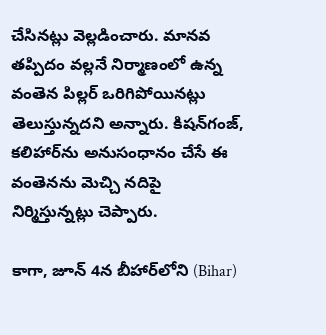చేసినట్లు వెల్లడించారు. మానవ తప్పిదం వల్లనే నిర్మాణంలో ఉన్న వంతెన పిల్లర్‌ ఒరిగిపోయినట్లు తెలుస్తున్నదని అన్నారు. కిషన్‌గంజ్‌, కలిహార్‌ను అనుసంధానం చేసే ఈ వంతెనను మెచ్చి నదిపై నిర్మిస్తున్నట్లు చెప్పారు.

కాగా, జూన్‌ 4న బీహార్‌లోని (Bihar)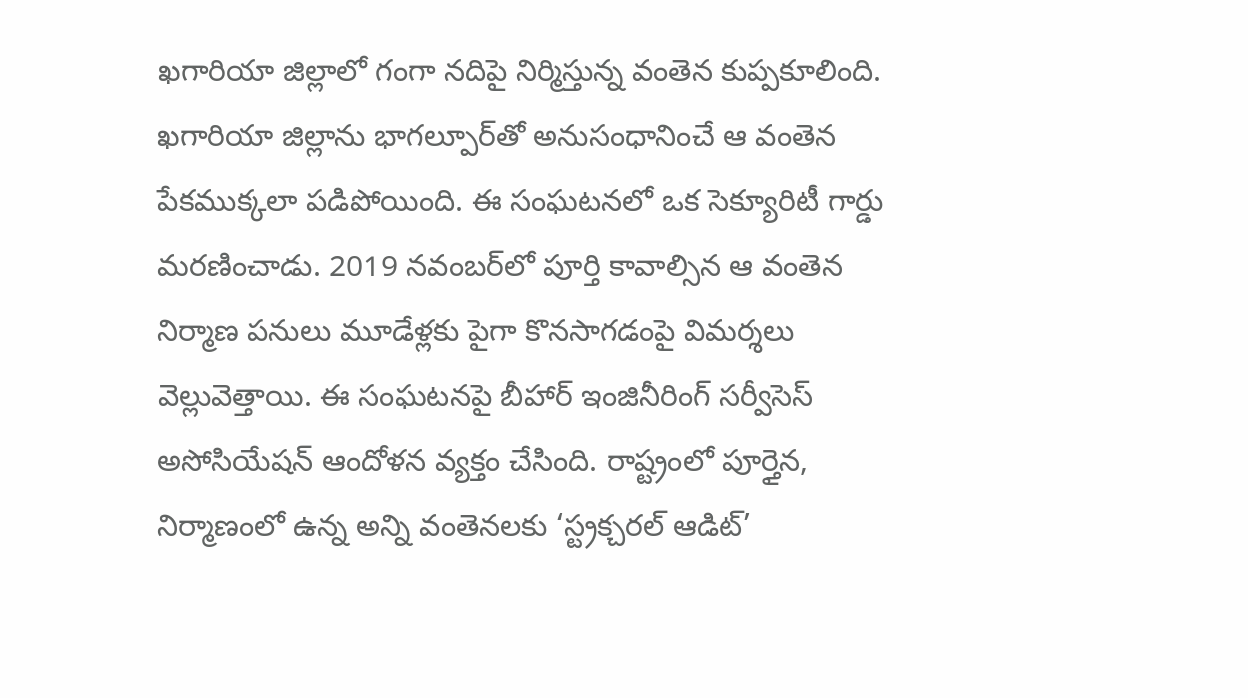ఖగారియా జిల్లాలో గంగా నదిపై నిర్మిస్తున్న వంతెన కుప్పకూలింది. ఖగారియా జిల్లాను భాగల్పూర్‌తో అనుసంధానించే ఆ వంతెన పేకముక్కలా పడిపోయింది. ఈ సంఘటనలో ఒక సెక్యూరిటీ గార్డు మరణించాడు. 2019 నవంబర్‌లో పూర్తి కావాల్సిన ఆ వంతెన నిర్మాణ పనులు మూడేళ్లకు పైగా కొనసాగడంపై విమర్శలు వెల్లువెత్తాయి. ఈ సంఘటనపై బీహార్ ఇంజినీరింగ్ సర్వీసెస్ అసోసియేషన్ ఆందోళన వ్యక్తం చేసింది. రాష్ట్రంలో పూర్తైన, నిర్మాణంలో ఉన్న అన్ని వంతెనలకు ‘స్ట్రక్చరల్ ఆడిట్’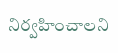నిర్వహించాలని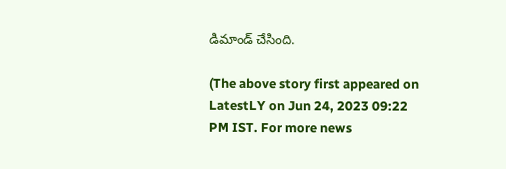డిమాండ్‌ చేసింది.

(The above story first appeared on LatestLY on Jun 24, 2023 09:22 PM IST. For more news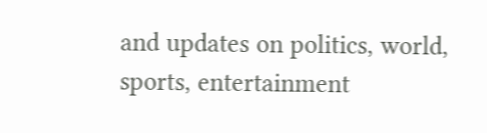and updates on politics, world, sports, entertainment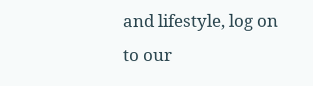and lifestyle, log on to our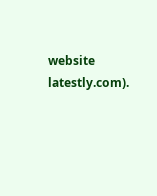website latestly.com).